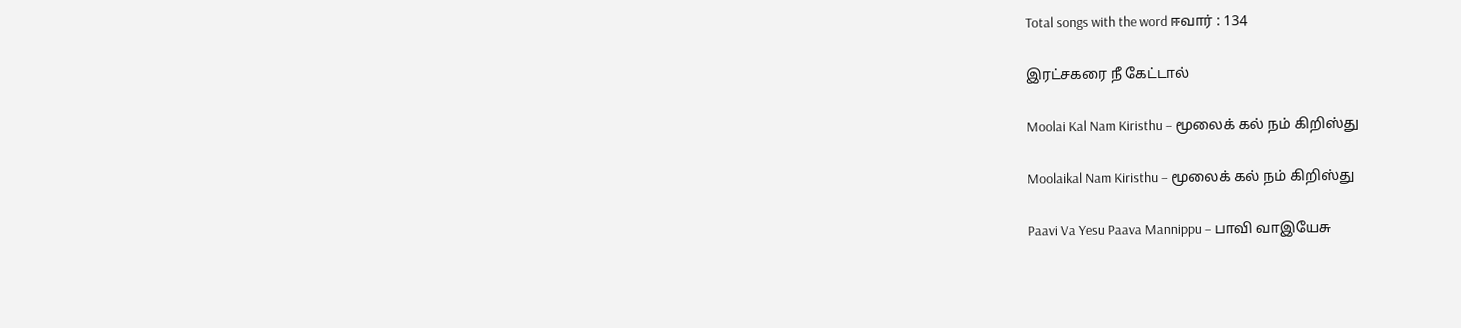Total songs with the word ஈவார் : 134

இரட்சகரை நீ கேட்டால்

Moolai Kal Nam Kiristhu – மூலைக் கல் நம் கிறிஸ்து

Moolaikal Nam Kiristhu – மூலைக் கல் நம் கிறிஸ்து

Paavi Va Yesu Paava Mannippu – பாவி வாஇயேசு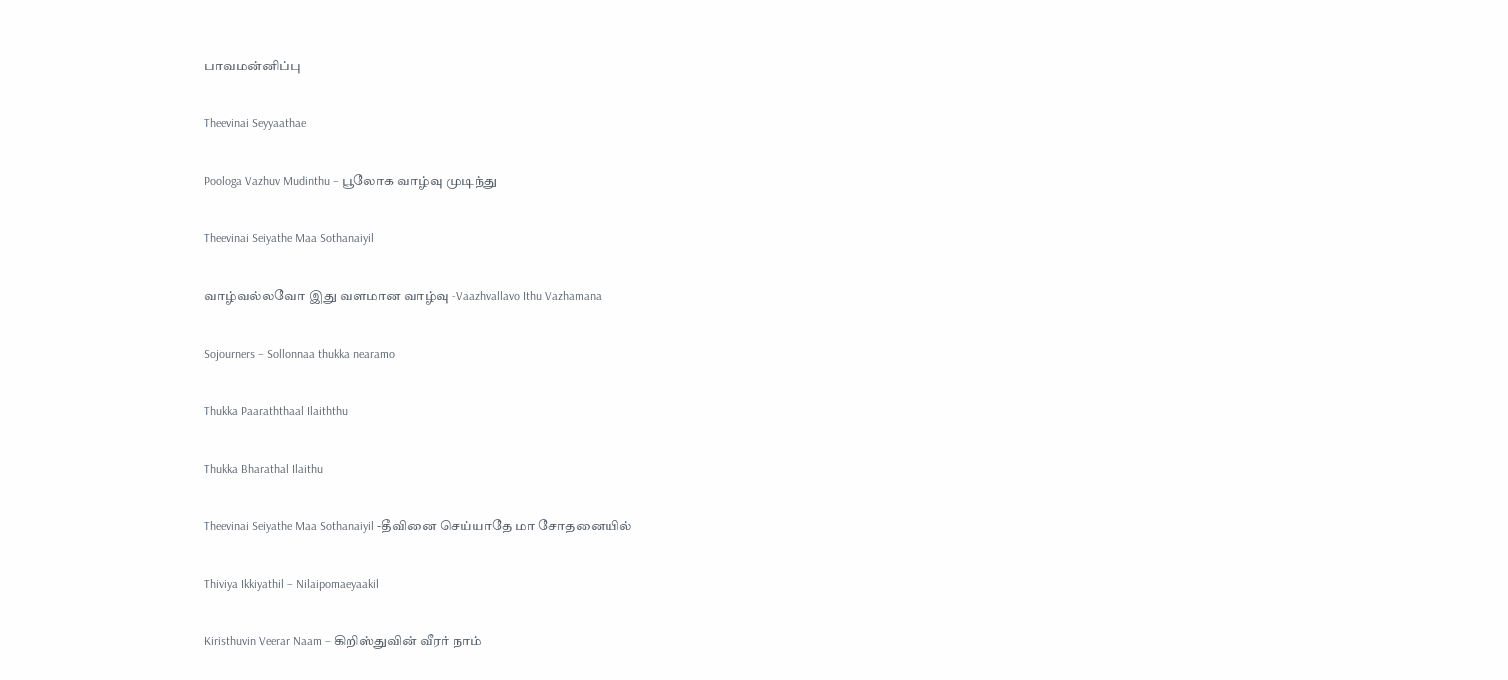பாவமன்னிப்பு

Theevinai Seyyaathae

Poologa Vazhuv Mudinthu – பூலோக வாழ்வு முடிந்து

Theevinai Seiyathe Maa Sothanaiyil

வாழ்வல்லவோ இது வளமான வாழ்வு -Vaazhvallavo Ithu Vazhamana

Sojourners – Sollonnaa thukka nearamo

Thukka Paaraththaal Ilaiththu

Thukka Bharathal Ilaithu

Theevinai Seiyathe Maa Sothanaiyil -தீவினை செய்யாதே மா சோதனையில்

Thiviya Ikkiyathil – Nilaipomaeyaakil

Kiristhuvin Veerar Naam – கிறிஸ்துவின் வீரர் நாம்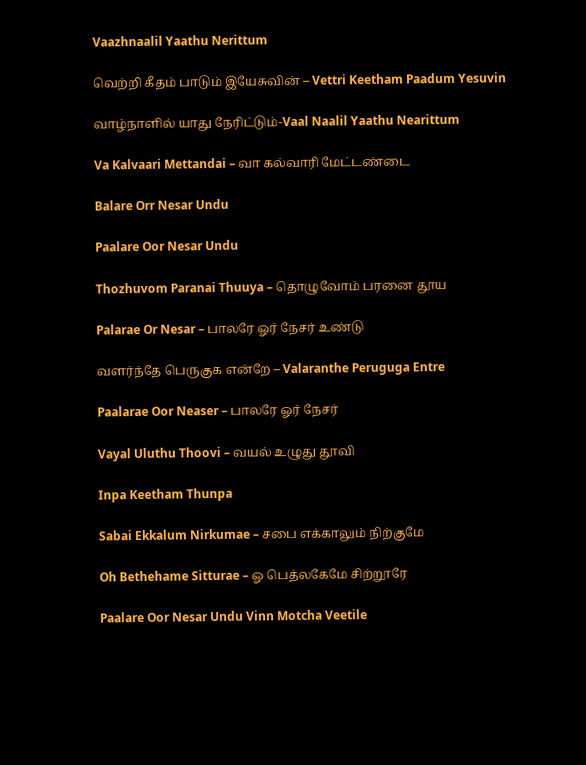Vaazhnaalil Yaathu Nerittum

வெற்றி கீதம் பாடும் இயேசுவின் – Vettri Keetham Paadum Yesuvin

வாழ்நாளில் யாது நேரிட்டும்-Vaal Naalil Yaathu Nearittum

Va Kalvaari Mettandai – வா கல்வாரி மேட்டண்டை

Balare Orr Nesar Undu

Paalare Oor Nesar Undu

Thozhuvom Paranai Thuuya – தொழுவோம் பரனை தூய

Palarae Or Nesar – பாலரே ஓர் நேசர் உண்டு

வளர்ந்தே பெருகுக என்றே – Valaranthe Peruguga Entre

Paalarae Oor Neaser – பாலரே ஓர் நேசர்

Vayal Uluthu Thoovi – வயல் உழுது தூவி

Inpa Keetham Thunpa

Sabai Ekkalum Nirkumae – சபை எக்காலும் நிற்குமே

Oh Bethehame Sitturae – ஓ பெத்லகேமே சிற்றூரே

Paalare Oor Nesar Undu Vinn Motcha Veetile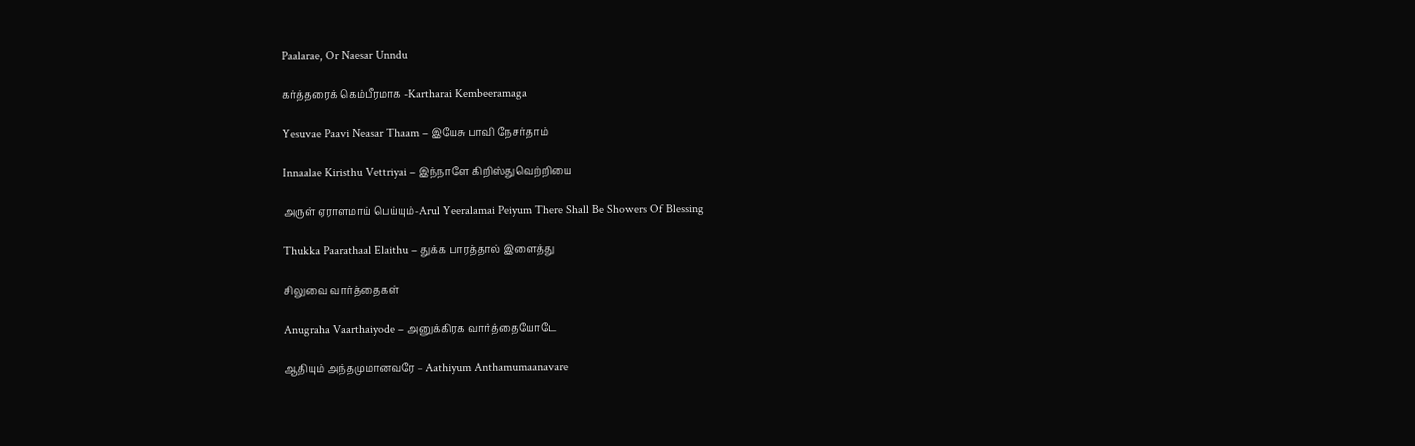Paalarae, Or Naesar Unndu

கர்த்தரைக் கெம்பீரமாக -Kartharai Kembeeramaga

Yesuvae Paavi Neasar Thaam – இயேசு பாவி நேசர்தாம்

Innaalae Kiristhu Vettriyai – இந்நாளே கிறிஸ்துவெற்றியை

அருள் ஏராளமாய் பெய்யும்-Arul Yeeralamai Peiyum There Shall Be Showers Of Blessing

Thukka Paarathaal Elaithu – துக்க பாரத்தால் இளைத்து

சிலுவை வார்த்தைகள்

Anugraha Vaarthaiyode – அனுக்கிரக வார்த்தையோடே

ஆதியும் அந்தமுமானவரே – Aathiyum Anthamumaanavare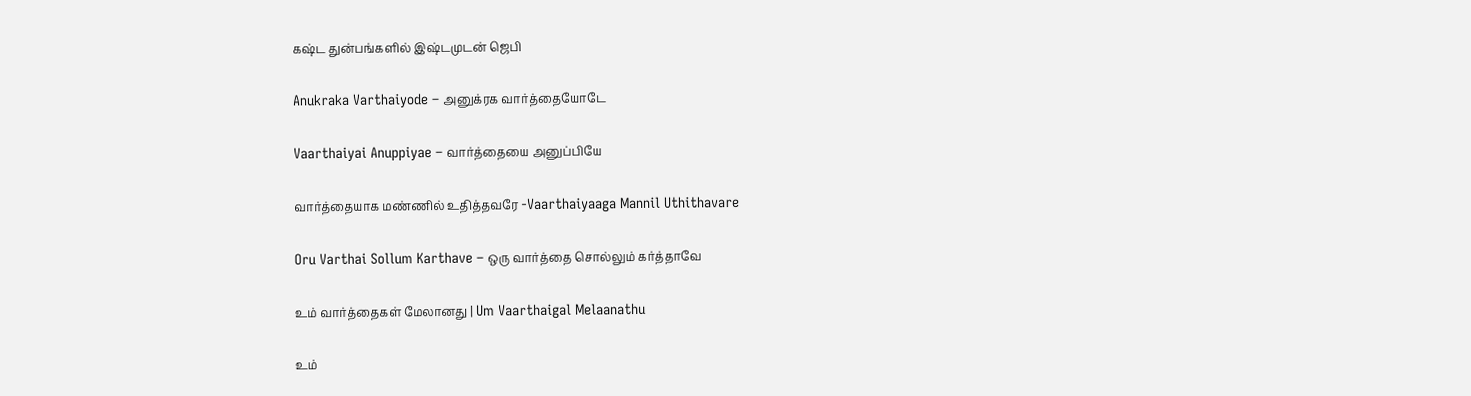கஷ்ட துன்பங்களில் இஷ்டமுடன் ஜெபி

Anukraka Varthaiyode – அனுக்ரக வார்த்தையோடே

Vaarthaiyai Anuppiyae – வார்த்தையை அனுப்பியே

வார்த்தையாக மண்ணில் உதித்தவரே -Vaarthaiyaaga Mannil Uthithavare

Oru Varthai Sollum Karthave – ஒரு வார்த்தை சொல்லும் கர்த்தாவே

உம் வார்த்தைகள் மேலானது | Um Vaarthaigal Melaanathu

உம்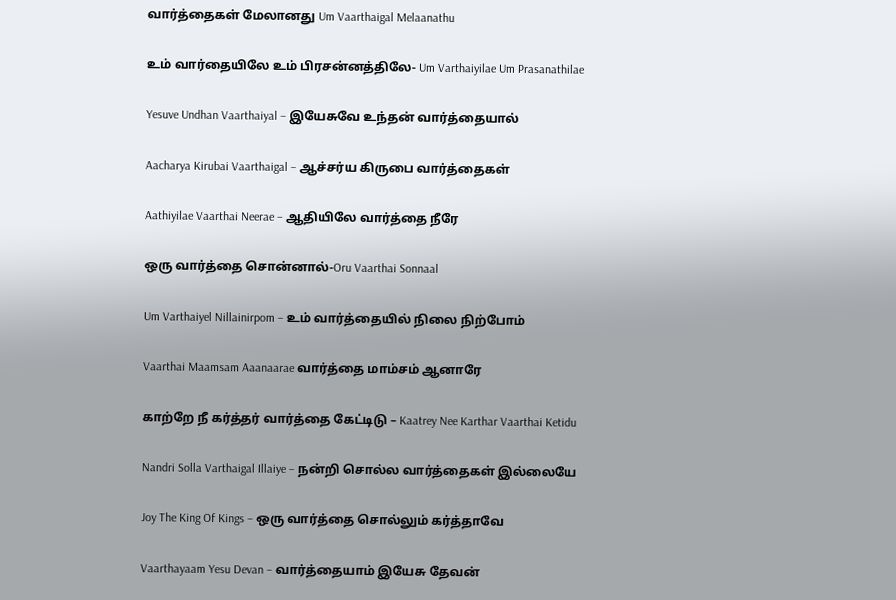வார்த்தைகள் மேலானது Um Vaarthaigal Melaanathu

உம் வார்தையிலே உம் பிரசன்னத்திலே- Um Varthaiyilae Um Prasanathilae

Yesuve Undhan Vaarthaiyal – இயேசுவே உந்தன் வார்த்தையால்

Aacharya Kirubai Vaarthaigal – ஆச்சர்ய கிருபை வார்த்தைகள்

Aathiyilae Vaarthai Neerae – ஆதியிலே வார்த்தை நீரே

ஒரு வார்த்தை சொன்னால்-Oru Vaarthai Sonnaal

Um Varthaiyel Nillainirpom – உம் வார்த்தையில் நிலை நிற்போம்

Vaarthai Maamsam Aaanaarae வார்த்தை மாம்சம் ஆனாரே

காற்றே நீ கர்த்தர் வார்த்தை கேட்டிடு – Kaatrey Nee Karthar Vaarthai Ketidu

Nandri Solla Varthaigal Illaiye – நன்றி சொல்ல வார்த்தைகள் இல்லையே

Joy The King Of Kings – ஒரு வார்த்தை சொல்லும் கர்த்தாவே

Vaarthayaam Yesu Devan – வார்த்தையாம் இயேசு தேவன்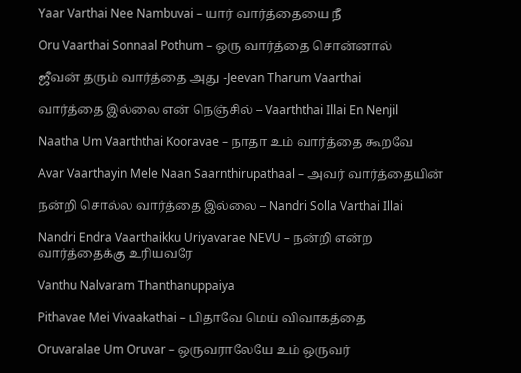Yaar Varthai Nee Nambuvai – யார் வார்த்தையை நீ

Oru Vaarthai Sonnaal Pothum – ஒரு வார்த்தை சொன்னால்

ஜீவன் தரும் வார்த்தை அது -Jeevan Tharum Vaarthai

வார்த்தை இல்லை என் நெஞ்சில் – Vaarththai Illai En Nenjil

Naatha Um Vaarththai Kooravae – நாதா உம் வார்த்தை கூறவே

Avar Vaarthayin Mele Naan Saarnthirupathaal – அவர் வார்த்தையின்

நன்றி சொல்ல வார்த்தை இல்லை – Nandri Solla Varthai Illai

Nandri Endra Vaarthaikku Uriyavarae NEVU – நன்றி என்ற வார்த்தைக்கு உரியவரே

Vanthu Nalvaram Thanthanuppaiya

Pithavae Mei Vivaakathai – பிதாவே மெய் விவாகத்தை

Oruvaralae Um Oruvar – ஒருவராலேயே உம் ஒருவர்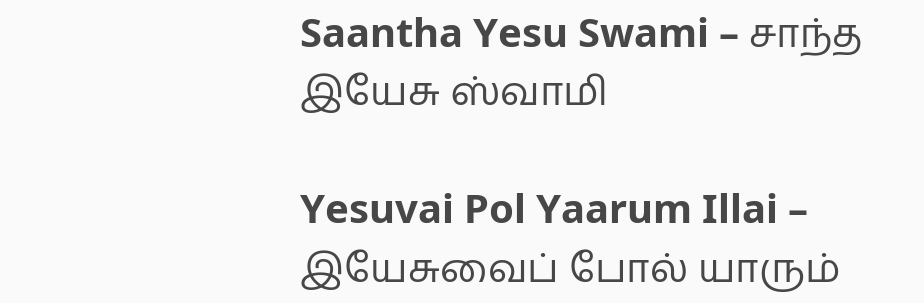Saantha Yesu Swami – சாந்த இயேசு ஸ்வாமி

Yesuvai Pol Yaarum Illai – இயேசுவைப் போல் யாரும்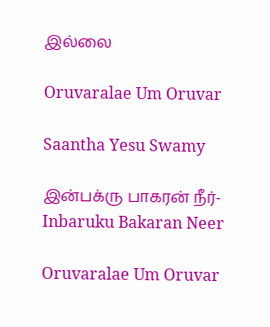இல்லை

Oruvaralae Um Oruvar

Saantha Yesu Swamy

இன்பக்ரு பாகரன் நீர்- Inbaruku Bakaran Neer

Oruvaralae Um Oruvar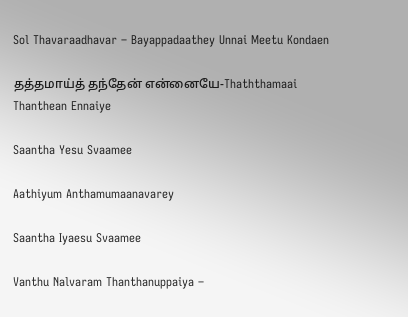Sol Thavaraadhavar – Bayappadaathey Unnai Meetu Kondaen

தத்தமாய்த் தந்தேன் என்னையே-Thaththamaai Thanthean Ennaiye

Saantha Yesu Svaamee

Aathiyum Anthamumaanavarey

Saantha Iyaesu Svaamee

Vanthu Nalvaram Thanthanuppaiya –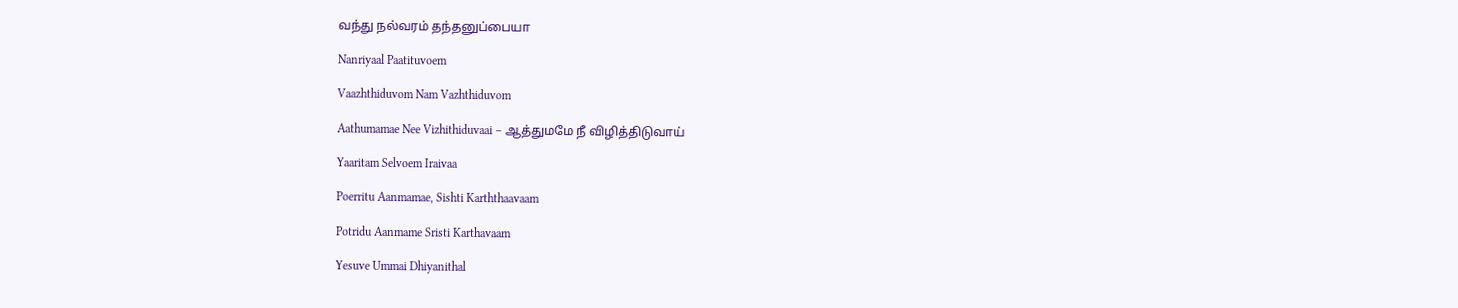வந்து நல்வரம் தந்தனுப்பையா

Nanriyaal Paatituvoem

Vaazhthiduvom Nam Vazhthiduvom

Aathumamae Nee Vizhithiduvaai – ஆத்துமமே நீ விழித்திடுவாய்

Yaaritam Selvoem Iraivaa

Poerritu Aanmamae, Sishti Karththaavaam

Potridu Aanmame Sristi Karthavaam

Yesuve Ummai Dhiyanithal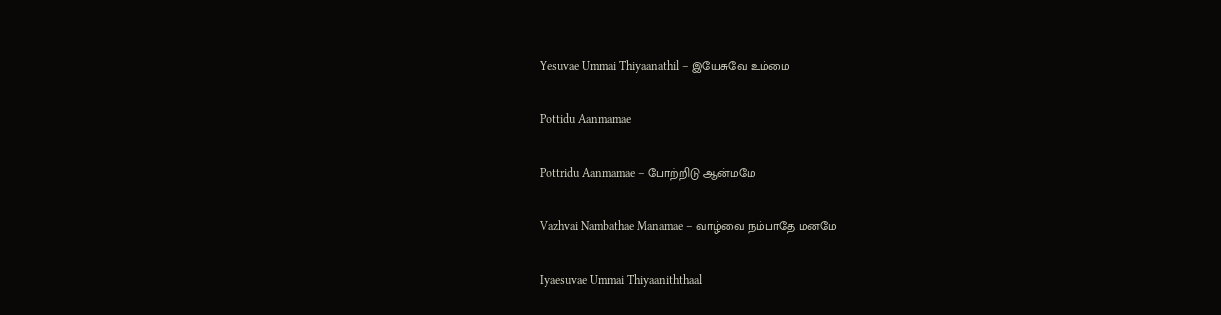Yesuvae Ummai Thiyaanathil – இயேசுவே உம்மை

Pottidu Aanmamae

Pottridu Aanmamae – போற்றிடு ஆன்மமே

Vazhvai Nambathae Manamae – வாழ்வை நம்பாதே மனமே

Iyaesuvae Ummai Thiyaaniththaal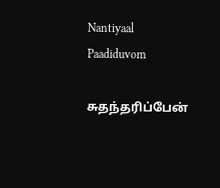Nantiyaal Paadiduvom

சுதந்தரிப்பேன்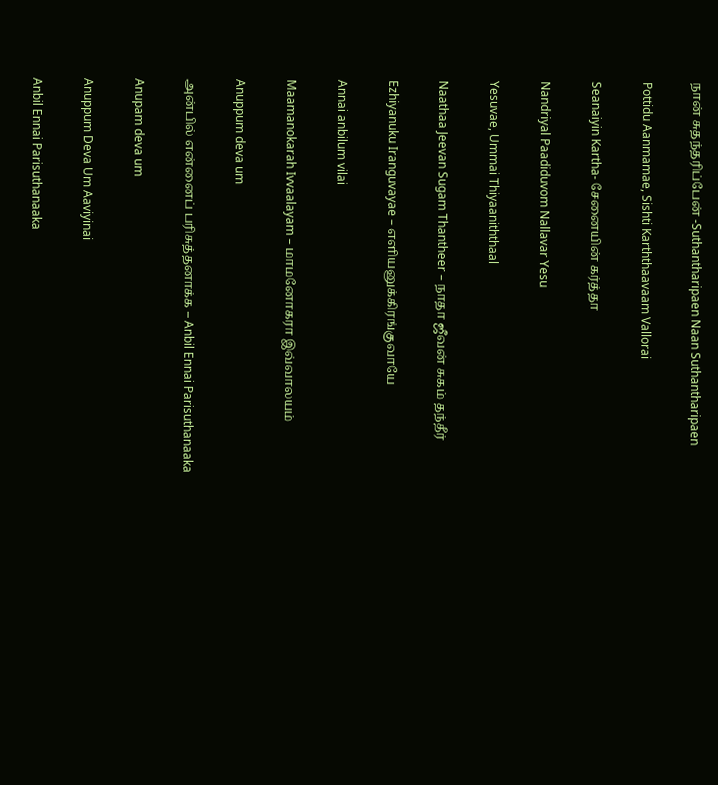நான் சுதந்தரிப்பேன் -Suthantharipaen Naan Suthantharipaen

Pottidu Aanmamae, Sishti Karththaavaam Vallorai

Seanaiyin Kartha- சேனையின் கர்த்தா

Nandriyal Paadiduvom Nallavar Yesu

Yesuvae, Ummai Thiyaaniththaal

Naathaa Jeevan Sugam Thantheer – நாதா ஜீவன் சுகம் தந்தீர்

Ezhiyanuku Iranguvayae – எளியனுக்கிரங்குவாயே

Annai anbilum vilai

Maamanokarah Ivvaalayam – மாமனோகரா இவ்வாலயம்

Anuppum deva um

அன்பில் என்னைப் பரிசுத்தனாக்க – Anbil Ennai Parisuthanaaka

Anupam deva um

Anuppum Deva Um Aaviyinai

Anbil Ennai Parisuthanaaka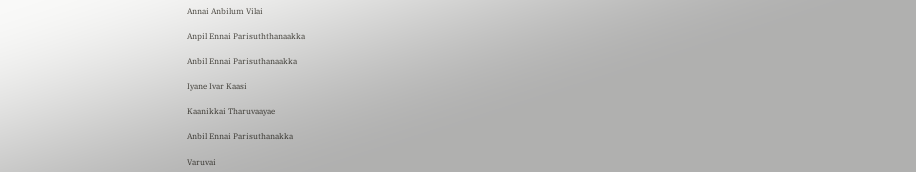Annai Anbilum Vilai

Anpil Ennai Parisuththanaakka

Anbil Ennai Parisuthanaakka

Iyane Ivar Kaasi

Kaanikkai Tharuvaayae

Anbil Ennai Parisuthanakka

Varuvai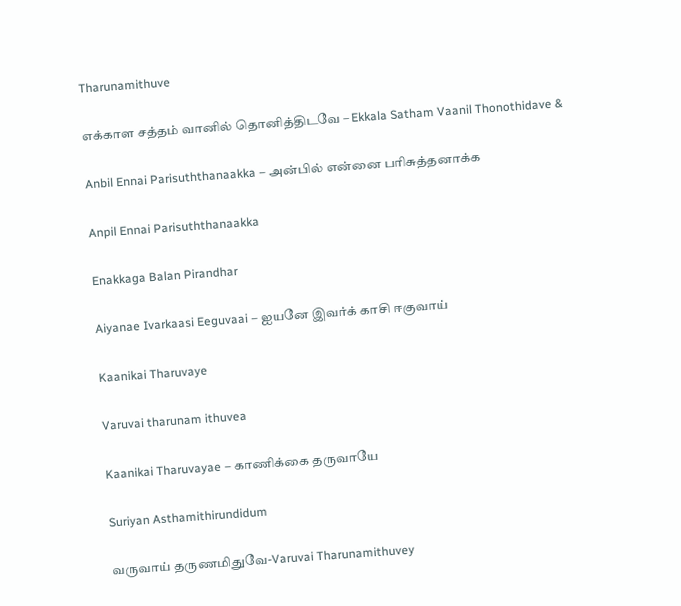Tharunamithuve

எக்காள சத்தம் வானில் தொனித்திடவே – Ekkala Satham Vaanil Thonothidave &

Anbil Ennai Parisuththanaakka – அன்பில் என்னை பரிசுத்தனாக்க

Anpil Ennai Parisuththanaakka

Enakkaga Balan Pirandhar

Aiyanae Ivarkaasi Eeguvaai – ஐயனே இவர்க் காசி ஈகுவாய்

Kaanikai Tharuvaye

Varuvai tharunam ithuvea

Kaanikai Tharuvayae – காணிக்கை தருவாயே

Suriyan Asthamithirundidum

வருவாய் தருணமிதுவே-Varuvai Tharunamithuvey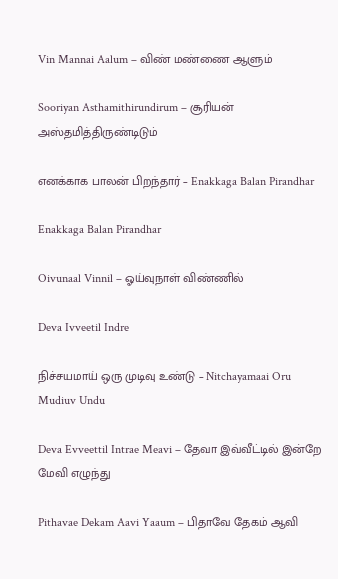Vin Mannai Aalum – விண் மண்ணை ஆளும்

Sooriyan Asthamithirundirum – சூரியன் அஸ்தமித்திருண்டிடும்

எனக்காக பாலன் பிறந்தார் – Enakkaga Balan Pirandhar

Enakkaga Balan Pirandhar

Oivunaal Vinnil – ஓய்வுநாள் விண்ணில்

Deva Ivveetil Indre

நிச்சயமாய் ஒரு முடிவு உண்டு – Nitchayamaai Oru Mudiuv Undu

Deva Evveettil Intrae Meavi – தேவா இவ்வீட்டில் இன்றே மேவி எழுந்து

Pithavae Dekam Aavi Yaaum – பிதாவே தேகம் ஆவி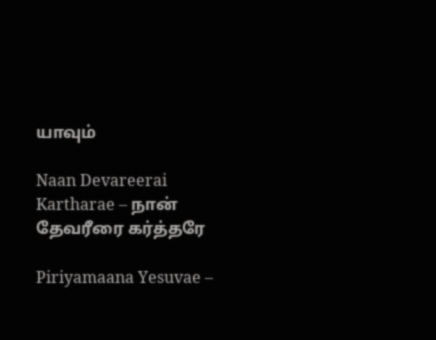யாவும்

Naan Devareerai Kartharae – நான் தேவரீரை கர்த்தரே

Piriyamaana Yesuvae –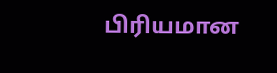பிரியமான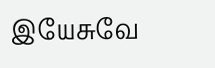இயேசுவே